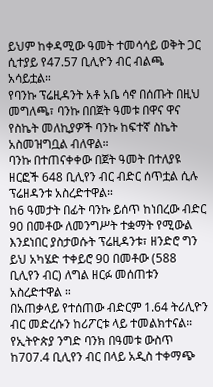ይህም ከቀዳሚው ዓመት ተመሳሳይ ወቅት ጋር ሲተያይ የ47.57 ቢሊዮን ብር ብልጫ አሳይቷል።
የባንኩ ፕሬዚዳንት አቶ አቤ ሳኖ በሰጡት በዚህ መግለጫ፣ ባንኩ በበጀት ዓመቱ በዋና ዋና የስኬት መለኪያዎች ባንኩ ከፍተኛ ስኬት አስመዝግቧል ብለዋል።
ባንኩ በተጠናቀቀው በጀት ዓመት በተለያዩ ዘርፎች 648 ቢሊየን ብር ብድር ሰጥቷል ሲሉ ፕሬዘዳንቱ አስረድተዋል።
ከ6 ዓመታት በፊት ባንኩ ይሰጥ ከነበረው ብድር 90 በመቶው ለመንግሥት ተቋማት የሚውል እንደነበር ያስታወሱት ፕሬዚዳንቱ፣ ዘንድሮ ግን ይህ አካሄድ ተቀይሮ 90 በመቶው (588 ቢሊየን ብር) ለግል ዘርፉ መሰጠቱን አስረድተዋል ።
በአጠቃላይ የተሰጠው ብድርም 1.64 ትሪሊዮን ብር መድረሱን ከሪፖርቱ ላይ ተመልክተናል።
የኢትዮጵያ ንግድ ባንክ በዓመቱ ውስጥ ከ707.4 ቢሊየን ብር በላይ አዲስ ተቀማጭ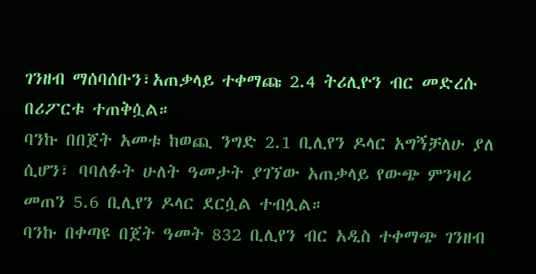ገንዘብ ማሰባሰቡን፣አጠቃላይ ተቀማጩ 2.4 ትሪሊዮን ብር መድረሱ በሪፖርቱ ተጠቅሷል።
ባንኩ በበጀት አመቱ ከወጪ ንግድ 2.1 ቢሊየን ዶላር አግኝቻለሁ ያለ ሲሆን፣ ባባለፉት ሁለት ዓመታት ያገኘው አጠቃላይ የውጭ ምንዛሪ መጠን 5.6 ቢሊየን ዶላር ደርሷል ተብሏል።
ባንኩ በቀጣዩ በጀት ዓመት 832 ቢሊየን ብር አዲስ ተቀማጭ ገንዘብ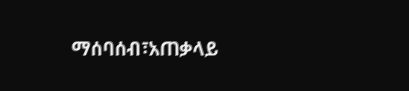ማሰባሰብ፣አጠቃላይ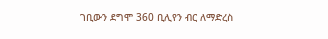ገቢውን ደግሞ 360 ቢሊየን ብር ለማድረስ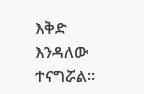እቅድ እንዳለው ተናግሯል።